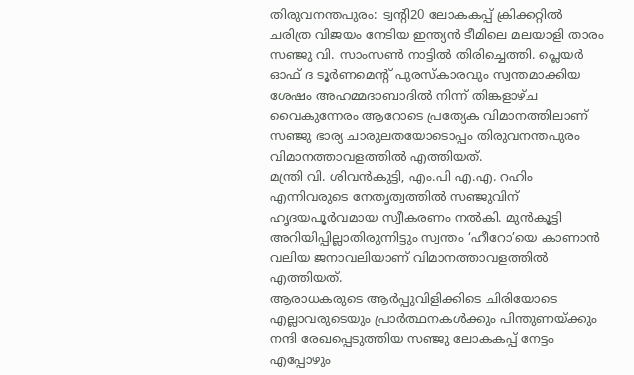തിരുവനന്തപുരം: ട്വന്റി20 ലോകകപ്പ് ക്രിക്കറ്റിൽ ചരിത്ര വിജയം നേടിയ ഇന്ത്യൻ ടീമിലെ മലയാളി താരം സഞ്ജു വി. സാംസൺ നാട്ടിൽ തിരിച്ചെത്തി. പ്ലെയർ ഓഫ് ദ ടൂർണമെന്റ് പുരസ്കാരവും സ്വന്തമാക്കിയ ശേഷം അഹമ്മദാബാദിൽ നിന്ന് തിങ്കളാഴ്ച വൈകുന്നേരം ആറോടെ പ്രത്യേക വിമാനത്തിലാണ് സഞ്ജു ഭാര്യ ചാരുലതയോടൊപ്പം തിരുവനന്തപുരം വിമാനത്താവളത്തിൽ എത്തിയത്.
മന്ത്രി വി. ശിവൻകുട്ടി, എം.പി എ.എ. റഹിം എന്നിവരുടെ നേതൃത്വത്തിൽ സഞ്ജുവിന് ഹൃദയപൂർവമായ സ്വീകരണം നൽകി. മുൻകൂട്ടി അറിയിപ്പില്ലാതിരുന്നിട്ടും സ്വന്തം ‘ഹീറോ’യെ കാണാൻ വലിയ ജനാവലിയാണ് വിമാനത്താവളത്തിൽ എത്തിയത്.
ആരാധകരുടെ ആർപ്പുവിളിക്കിടെ ചിരിയോടെ എല്ലാവരുടെയും പ്രാർത്ഥനകൾക്കും പിന്തുണയ്ക്കും നന്ദി രേഖപ്പെടുത്തിയ സഞ്ജു ലോകകപ്പ് നേട്ടം എപ്പോഴും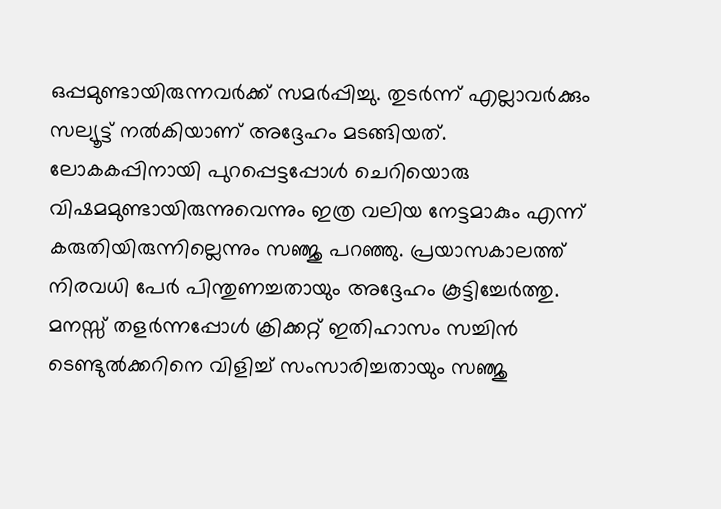ഒപ്പമുണ്ടായിരുന്നവർക്ക് സമർപ്പിച്ചു. തുടർന്ന് എല്ലാവർക്കും സല്യൂട്ട് നൽകിയാണ് അദ്ദേഹം മടങ്ങിയത്.
ലോകകപ്പിനായി പുറപ്പെട്ടപ്പോൾ ചെറിയൊരു വിഷമമുണ്ടായിരുന്നുവെന്നും ഇത്ര വലിയ നേട്ടമാകും എന്ന് കരുതിയിരുന്നില്ലെന്നും സഞ്ജു പറഞ്ഞു. പ്രയാസകാലത്ത് നിരവധി പേർ പിന്തുണച്ചതായും അദ്ദേഹം കൂട്ടിച്ചേർത്തു.
മനസ്സ് തളർന്നപ്പോൾ ക്രിക്കറ്റ് ഇതിഹാസം സച്ചിൻ ടെണ്ടുൽക്കറിനെ വിളിച്ച് സംസാരിച്ചതായും സഞ്ജു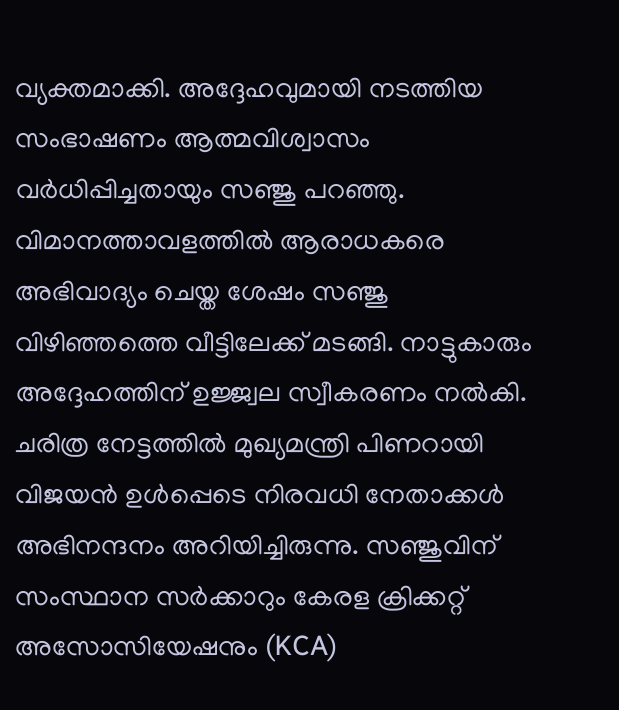വ്യക്തമാക്കി. അദ്ദേഹവുമായി നടത്തിയ സംഭാഷണം ആത്മവിശ്വാസം വർധിപ്പിച്ചതായും സഞ്ജു പറഞ്ഞു.
വിമാനത്താവളത്തിൽ ആരാധകരെ അഭിവാദ്യം ചെയ്ത ശേഷം സഞ്ജു വിഴിഞ്ഞത്തെ വീട്ടിലേക്ക് മടങ്ങി. നാട്ടുകാരും അദ്ദേഹത്തിന് ഉജ്ജ്വല സ്വീകരണം നൽകി.
ചരിത്ര നേട്ടത്തിൽ മുഖ്യമന്ത്രി പിണറായി വിജയൻ ഉൾപ്പെടെ നിരവധി നേതാക്കൾ അഭിനന്ദനം അറിയിച്ചിരുന്നു. സഞ്ജുവിന് സംസ്ഥാന സർക്കാറും കേരള ക്രിക്കറ്റ് അസോസിയേഷനും (KCA)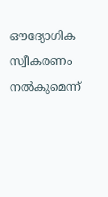ഔദ്യോഗിക സ്വീകരണം നൽകുമെന്ന്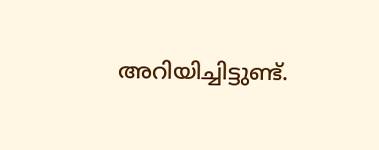അറിയിച്ചിട്ടുണ്ട്.